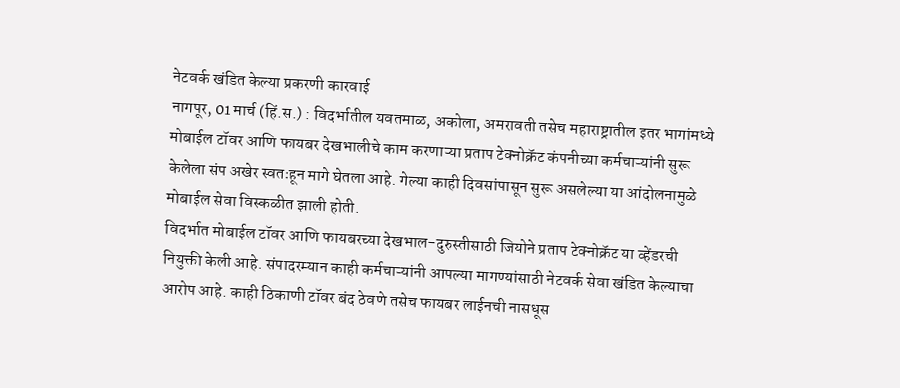नेटवर्क खंडित केल्या प्रकरणी कारवाई
नागपूर, 01 मार्च (हिं.स.) : विदर्भातील यवतमाळ, अकोला, अमरावती तसेच महाराष्ट्रातील इतर भागांमध्ये मोबाईल टॉवर आणि फायबर देखभालीचे काम करणाऱ्या प्रताप टेक्नोक्रॅट कंपनीच्या कर्मचाऱ्यांनी सुरू केलेला संप अखेर स्वतःहून मागे घेतला आहे. गेल्या काही दिवसांपासून सुरू असलेल्या या आंदोलनामुळे मोबाईल सेवा विस्कळीत झाली होती.
विदर्भात मोबाईल टॉवर आणि फायबरच्या देखभाल-दुरुस्तीसाठी जियोने प्रताप टेक्नोक्रॅट या व्हेंडरची नियुक्ती केली आहे. संपादरम्यान काही कर्मचाऱ्यांनी आपल्या मागण्यांसाठी नेटवर्क सेवा खंडित केल्याचा आरोप आहे. काही ठिकाणी टॉवर बंद ठेवणे तसेच फायबर लाईनची नासधूस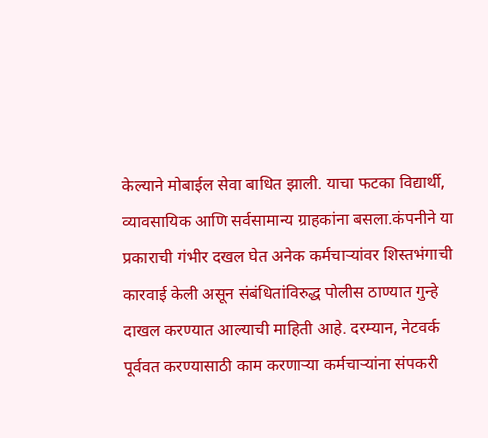केल्याने मोबाईल सेवा बाधित झाली. याचा फटका विद्यार्थी, व्यावसायिक आणि सर्वसामान्य ग्राहकांना बसला.कंपनीने या प्रकाराची गंभीर दखल घेत अनेक कर्मचाऱ्यांवर शिस्तभंगाची कारवाई केली असून संबंधितांविरुद्ध पोलीस ठाण्यात गुन्हे दाखल करण्यात आल्याची माहिती आहे. दरम्यान, नेटवर्क पूर्ववत करण्यासाठी काम करणाऱ्या कर्मचाऱ्यांना संपकरी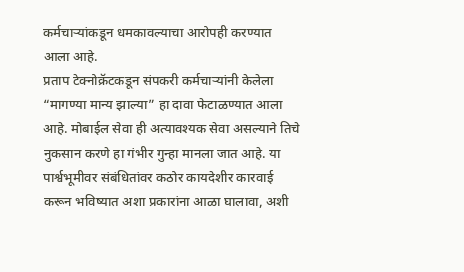कर्मचाऱ्यांकडून धमकावल्याचा आरोपही करण्यात आला आहे.
प्रताप टेक्नोक्रॅटकडून संपकरी कर्मचाऱ्यांनी केलेला “मागण्या मान्य झाल्या” हा दावा फेटाळण्यात आला आहे. मोबाईल सेवा ही अत्यावश्यक सेवा असल्याने तिचे नुकसान करणे हा गंभीर गुन्हा मानला जात आहे. या पार्श्वभूमीवर संबंधितांवर कठोर कायदेशीर कारवाई करून भविष्यात अशा प्रकारांना आळा घालावा, अशी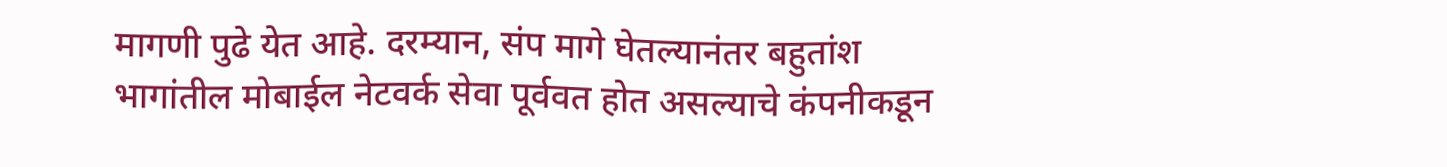मागणी पुढे येत आहे. दरम्यान, संप मागे घेतल्यानंतर बहुतांश भागांतील मोबाईल नेटवर्क सेवा पूर्ववत होत असल्याचे कंपनीकडून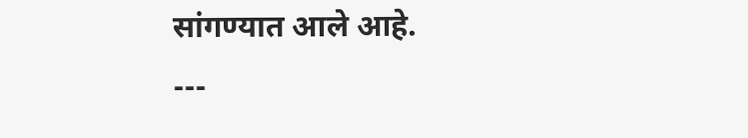सांगण्यात आले आहे.
---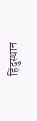हिंदुस्थान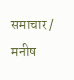समाचार / मनीष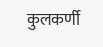कुलकर्णी